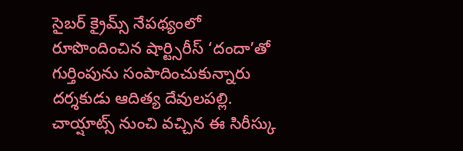సైబర్ క్రైమ్స్ నేపథ్యంలో రూపొందించిన షార్ట్సిరీస్ ‘దందా’తో గుర్తింపును సంపాదించుకున్నారు దర్శకుడు ఆదిత్య దేవులపల్లి. చాయ్షాట్స్ నుంచి వచ్చిన ఈ సిరీస్కు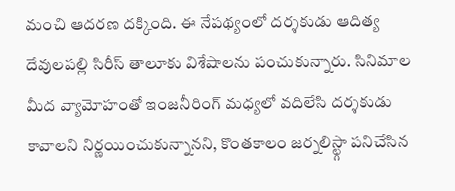మంచి ఆదరణ దక్కింది. ఈ నేపథ్యంలో దర్శకుడు ఆదిత్య దేవులపల్లి సిరీస్ తాలూకు విశేషాలను పంచుకున్నారు. సినిమాల మీద వ్యామోహంతో ఇంజనీరింగ్ మధ్యలో వదిలేసి దర్శకుడు కావాలని నిర్ణయించుకున్నానని, కొంతకాలం జర్నలిస్ట్గా పనిచేసిన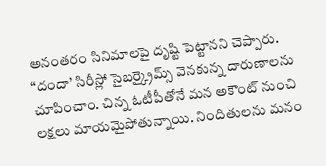అనంతరం సినిమాలపై దృష్టి పెట్టానని చెప్పారు. “దందా’ సిరీస్లో సైబర్క్రైమ్స్ వెనకున్న దారుణాలను చూపించాం. చిన్న ఓటీపీతోనే మన అకౌంట్ నుంచి లక్షలు మాయమైపోతున్నాయి. నిందితులను మనం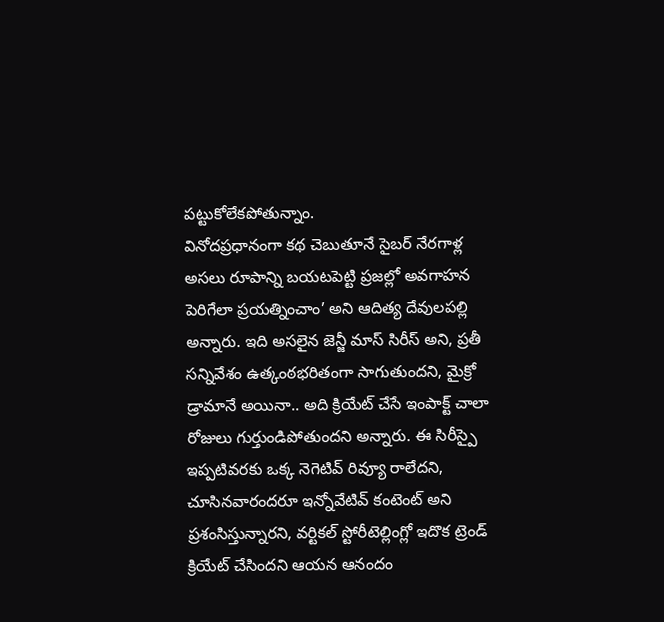పట్టుకోలేకపోతున్నాం.
వినోదప్రధానంగా కథ చెబుతూనే సైబర్ నేరగాళ్ల అసలు రూపాన్ని బయటపెట్టి ప్రజల్లో అవగాహన పెరిగేలా ప్రయత్నించాం’ అని ఆదిత్య దేవులపల్లి అన్నారు. ఇది అసలైన జెన్జీ మాస్ సిరీస్ అని, ప్రతీ సన్నివేశం ఉత్కంఠభరితంగా సాగుతుందని, మైక్రో డ్రామానే అయినా.. అది క్రియేట్ చేసే ఇంపాక్ట్ చాలా రోజులు గుర్తుండిపోతుందని అన్నారు. ఈ సిరీస్పై ఇప్పటివరకు ఒక్క నెగెటివ్ రివ్యూ రాలేదని, చూసినవారందరూ ఇన్నోవేటివ్ కంటెంట్ అని ప్రశంసిస్తున్నారని, వర్టికల్ స్టోరీటెల్లింగ్లో ఇదొక ట్రెండ్ క్రియేట్ చేసిందని ఆయన ఆనందం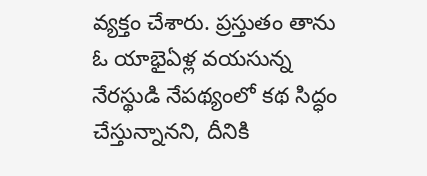వ్యక్తం చేశారు. ప్రస్తుతం తాను ఓ యాభైఏళ్ల వయసున్న నేరస్థుడి నేపథ్యంలో కథ సిద్ధం చేస్తున్నానని, దీనికి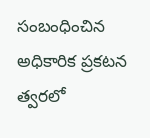సంబంధించిన అధికారిక ప్రకటన త్వరలో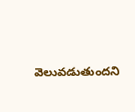వెలువడుతుందని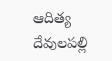ఆదిత్య దేవులపల్లి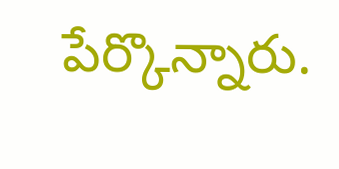పేర్కొన్నారు.